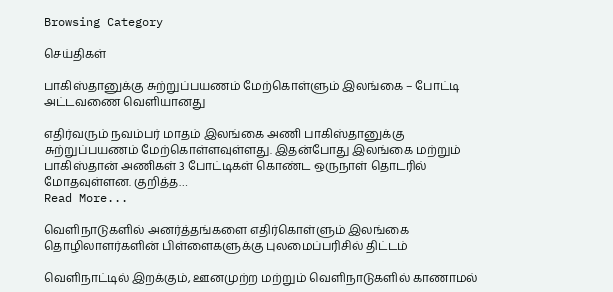Browsing Category

செய்திகள்

பாகிஸ்தானுக்கு சுற்றுப்பயணம் மேற்கொள்ளும் இலங்கை – போட்டி அட்டவணை வெளியானது

எதிர்வரும் நவம்பர் மாதம் இலங்கை அணி பாகிஸ்தானுக்கு சுற்றுப்பயணம் மேற்கொள்ளவுள்ளது. இதன்போது இலங்கை மற்றும் பாகிஸ்தான் அணிகள் 3 போட்டிகள் கொண்ட ஒருநாள் தொடரில் மோதவுள்ளன. குறித்த…
Read More...

வெளிநாடுகளில் அனர்த்தங்களை எதிர்கொள்ளும் இலங்கை தொழிலாளர்களின் பிள்ளைகளுக்கு புலமைப்பரிசில் திட்டம்

வெளிநாட்டில் இறக்கும், ஊனமுற்ற மற்றும் வெளிநாடுகளில் காணாமல்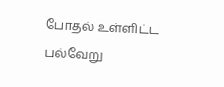போதல் உள்ளிட்ட பல்வேறு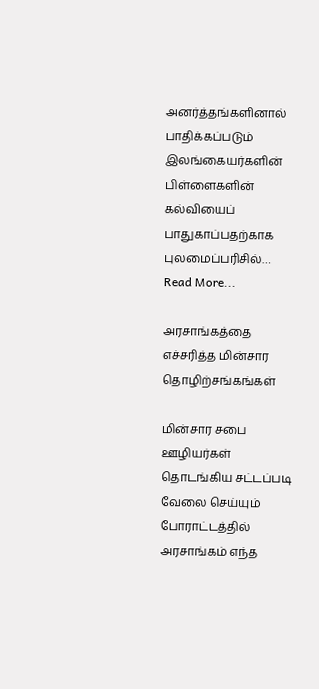அனர்த்தங்களினால் பாதிக்கப்படும் இலங்கையர்களின் பிள்ளைகளின் கல்வியைப் பாதுகாப்பதற்காக புலமைப்பரிசில்…
Read More...

அரசாங்கத்தை எச்சரித்த மின்சார தொழிற்சங்கங்கள்

மின்சார சபை ஊழியர்கள் தொடங்கிய சட்டப்படி வேலை செய்யும் போராட்டத்தில் அரசாங்கம் எந்த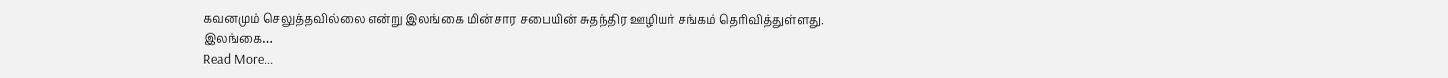கவனமும் செலுத்தவில்லை என்று இலங்கை மின்சார சபையின் சுதந்திர ஊழியர் சங்கம் தெரிவித்துள்ளது. இலங்கை…
Read More...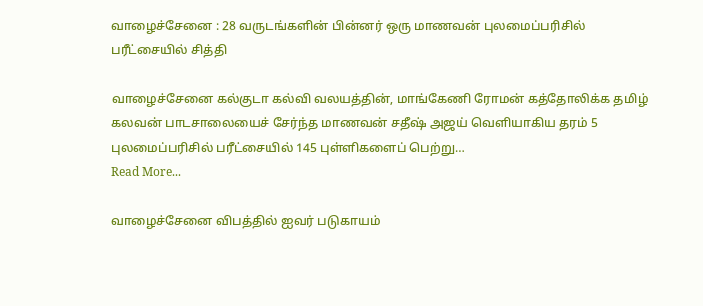வாழைச்சேனை : 28 வருடங்களின் பின்னர் ஒரு மாணவன் புலமைப்பரிசில் பரீட்சையில் சித்தி

வாழைச்சேனை கல்குடா கல்வி வலயத்தின், மாங்கேணி ரோமன் கத்தோலிக்க தமிழ் கலவன் பாடசாலையைச் சேர்ந்த மாணவன் சதீஷ் அஜய் வெளியாகிய தரம் 5 புலமைப்பரிசில் பரீட்சையில் 145 புள்ளிகளைப் பெற்று…
Read More...

வாழைச்சேனை விபத்தில் ஐவர் படுகாயம்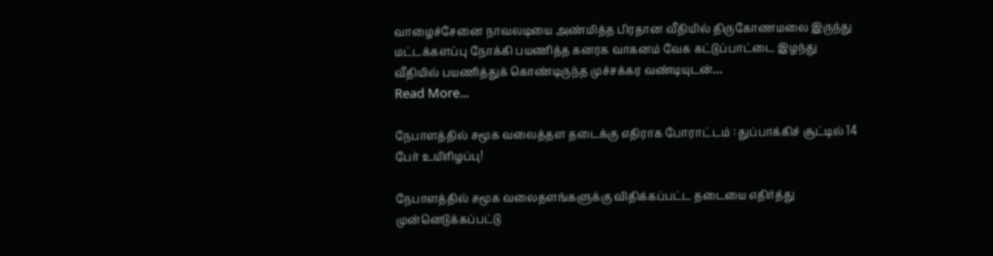வாழைச்சேனை நாவலடியை அண்மித்த பிரதான வீதியில் திருகோணமலை இருந்து மட்டக்களப்பு நோக்கி பயணித்த கனரக வாகனம் வேக கட்டுப்பாட்டை இழந்து வீதியில் பயணித்துக் கொண்டிருந்த முச்சக்கர வண்டியுடன்…
Read More...

நேபாளத்தில் சமூக வலைத்தள தடைக்கு எதிராக போராட்டம் : துப்பாக்கிச் சூட்டில் 14 பேர் உயிரிழப்பு!

நேபாளத்தில் சமூக வலைதளங்களுக்கு விதிக்கப்பட்ட தடையை எதிர்த்து முன்னெடுக்கப்பட்டு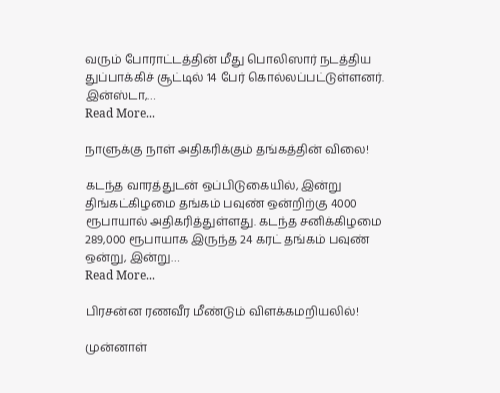வரும் போராட்டத்தின் மீது பொலிஸார் நடத்திய துப்பாக்கிச் சூட்டில் 14 பேர் கொல்லப்பட்டுள்ளனர். இன்ஸ்டா,…
Read More...

நாளுக்கு நாள் அதிகரிக்கும் தங்கத்தின் விலை!

கடந்த வாரத்துடன் ஒப்பிடுகையில், இன்று திங்கட்கிழமை தங்கம் பவுண் ஒன்றிற்கு 4000 ரூபாயால் அதிகரித்துள்ளது. கடந்த சனிக்கிழமை 289,000 ரூபாயாக இருந்த 24 கரட் தங்கம் பவுண் ஒன்று, இன்று…
Read More...

பிரசன்ன ரணவீர மீண்டும் விளக்கமறியலில்!

முன்னாள்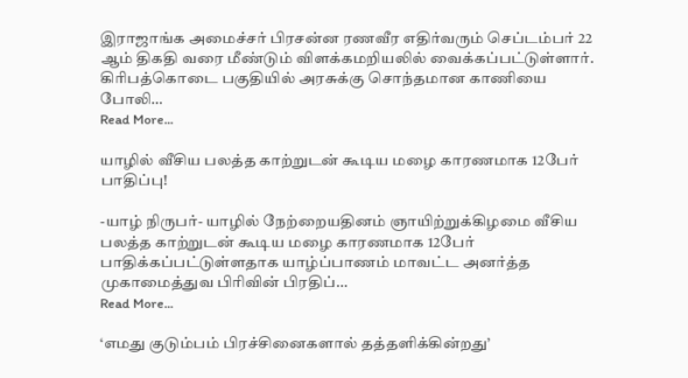இராஜாங்க அமைச்சர் பிரசன்ன ரணவீர எதிர்வரும் செப்டம்பர் 22 ஆம் திகதி வரை மீண்டும் விளக்கமறியலில் வைக்கப்பட்டுள்ளார். கிரிபத்கொடை பகுதியில் அரசுக்கு சொந்தமான காணியை போலி…
Read More...

யாழில் வீசிய பலத்த காற்றுடன் கூடிய மழை காரணமாக 12பேர் பாதிப்பு!

-யாழ் நிருபர்- யாழில் நேற்றையதினம் ஞாயிற்றுக்கிழமை வீசிய பலத்த காற்றுடன் கூடிய மழை காரணமாக 12பேர் பாதிக்கப்பட்டுள்ளதாக யாழ்ப்பாணம் மாவட்ட அனர்த்த முகாமைத்துவ பிரிவின் பிரதிப்…
Read More...

‘எமது குடும்பம் பிரச்சினைகளால் தத்தளிக்கின்றது’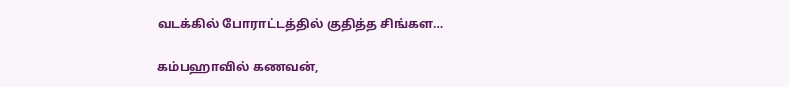வடக்கில் போராட்டத்தில் குதித்த சிங்கள…

கம்பஹாவில் கணவன்,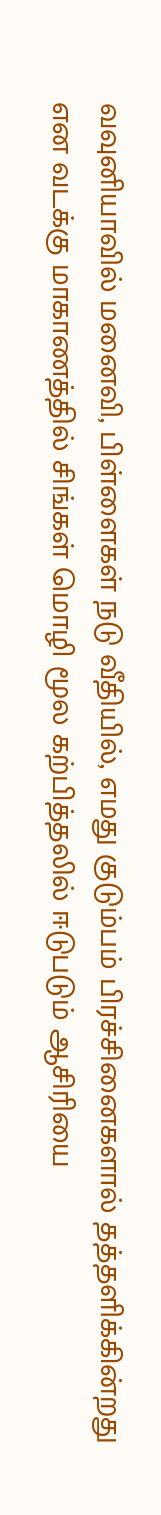வவுனியாவில் மனைவி, பிள்ளைகள் நடு வீதியில், எமது குடும்பம் பிரச்சினைகளால் தத்தளிக்கின்றது என வடக்கு மாகாணத்தில் சிங்கள் மொழி மூல கற்பித்தலில் ஈடுபடும் ஆசிரியை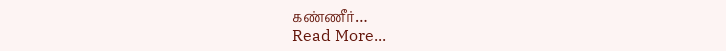கண்ணீர்…
Read More...